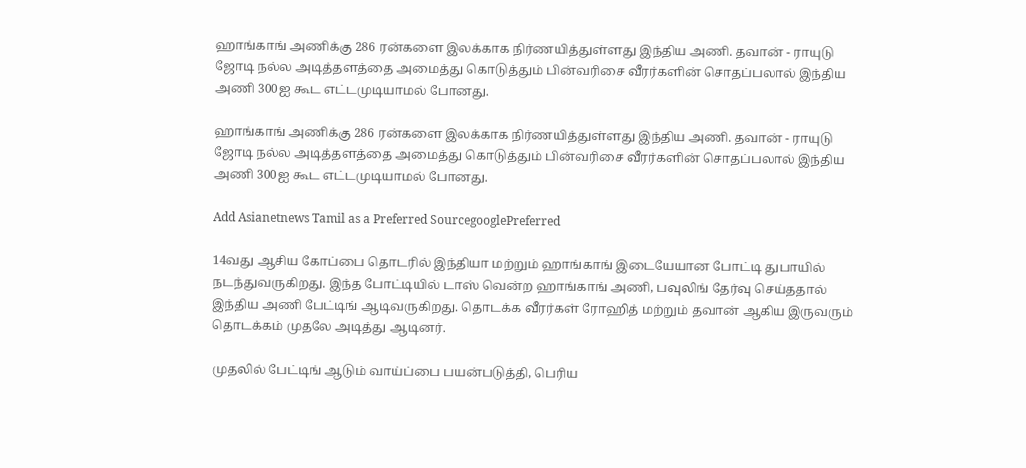ஹாங்காங் அணிக்கு 286 ரன்களை இலக்காக நிர்ணயித்துள்ளது இந்திய அணி. தவான் - ராயுடு ஜோடி நல்ல அடித்தளத்தை அமைத்து கொடுத்தும் பின்வரிசை வீரர்களின் சொதப்பலால் இந்திய அணி 300ஐ கூட எட்டமுடியாமல் போனது.

ஹாங்காங் அணிக்கு 286 ரன்களை இலக்காக நிர்ணயித்துள்ளது இந்திய அணி. தவான் - ராயுடு ஜோடி நல்ல அடித்தளத்தை அமைத்து கொடுத்தும் பின்வரிசை வீரர்களின் சொதப்பலால் இந்திய அணி 300ஐ கூட எட்டமுடியாமல் போனது.

Add Asianetnews Tamil as a Preferred SourcegooglePreferred

14வது ஆசிய கோப்பை தொடரில் இந்தியா மற்றும் ஹாங்காங் இடையேயான போட்டி துபாயில் நடந்துவருகிறது. இந்த போட்டியில் டாஸ் வென்ற ஹாங்காங் அணி, பவுலிங் தேர்வு செய்ததால் இந்திய அணி பேட்டிங் ஆடிவருகிறது. தொடக்க வீரர்கள் ரோஹித் மற்றும் தவான் ஆகிய இருவரும் தொடக்கம் முதலே அடித்து ஆடினர்.

முதலில் பேட்டிங் ஆடும் வாய்ப்பை பயன்படுத்தி, பெரிய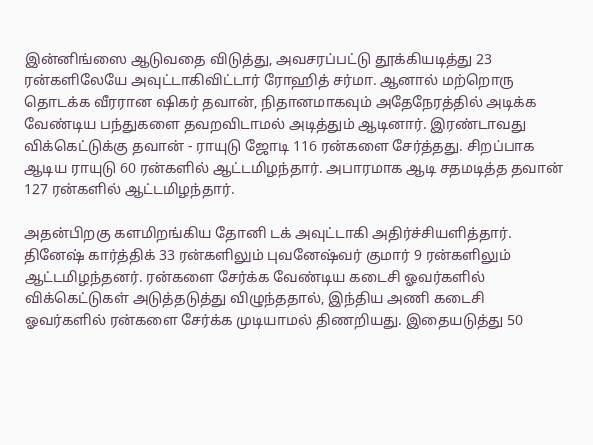இன்னிங்ஸை ஆடுவதை விடுத்து, அவசரப்பட்டு தூக்கியடித்து 23 ரன்களிலேயே அவுட்டாகிவிட்டார் ரோஹித் சர்மா. ஆனால் மற்றொரு தொடக்க வீரரான ஷிகர் தவான், நிதானமாகவும் அதேநேரத்தில் அடிக்க வேண்டிய பந்துகளை தவறவிடாமல் அடித்தும் ஆடினார். இரண்டாவது விக்கெட்டுக்கு தவான் - ராயுடு ஜோடி 116 ரன்களை சேர்த்தது. சிறப்பாக ஆடிய ராயுடு 60 ரன்களில் ஆட்டமிழந்தார். அபாரமாக ஆடி சதமடித்த தவான் 127 ரன்களில் ஆட்டமிழந்தார்.

அதன்பிறகு களமிறங்கிய தோனி டக் அவுட்டாகி அதிர்ச்சியளித்தார். தினேஷ் கார்த்திக் 33 ரன்களிலும் புவனேஷ்வர் குமார் 9 ரன்களிலும் ஆட்டமிழந்தனர். ரன்களை சேர்க்க வேண்டிய கடைசி ஓவர்களில் விக்கெட்டுகள் அடுத்தடுத்து விழுந்ததால், இந்திய அணி கடைசி ஓவர்களில் ரன்களை சேர்க்க முடியாமல் திணறியது. இதையடுத்து 50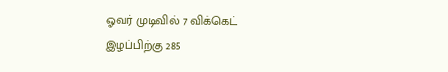ஓவர் முடிவில் 7 விக்கெட் இழப்பிற்கு 285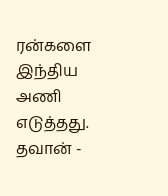ரன்களை இந்திய அணி எடுத்தது. தவான் -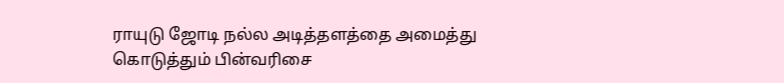ராயுடு ஜோடி நல்ல அடித்தளத்தை அமைத்து கொடுத்தும் பின்வரிசை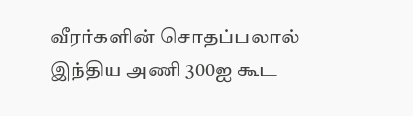வீரர்களின் சொதப்பலால் இந்திய அணி 300ஐ கூட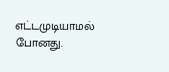எட்டமுடியாமல் போனது.